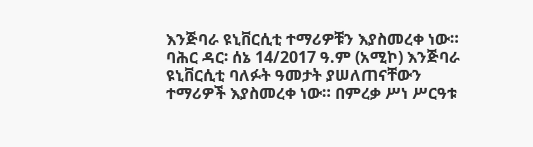እንጅባራ ዩኒቨርሲቲ ተማሪዎቹን እያስመረቀ ነው።
ባሕር ዳር፡ ሰኔ 14/2017 ዓ.ም (አሚኮ) እንጅባራ ዩኒቨርሲቲ ባለፉት ዓመታት ያሠለጠናቸውን ተማሪዎች እያስመረቀ ነው። በምረቃ ሥነ ሥርዓቱ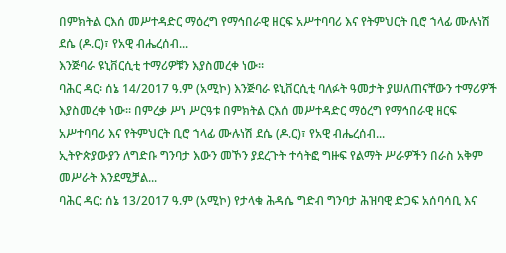በምክትል ርእሰ መሥተዳድር ማዕረግ የማኅበራዊ ዘርፍ አሥተባባሪ እና የትምህርት ቢሮ ኀላፊ ሙሉነሽ ደሴ (ዶ.ር)፣ የአዊ ብሔረሰብ...
እንጅባራ ዩኒቨርሲቲ ተማሪዎቹን እያስመረቀ ነው።
ባሕር ዳር፡ ሰኔ 14/2017 ዓ.ም (አሚኮ) እንጅባራ ዩኒቨርሲቲ ባለፉት ዓመታት ያሠለጠናቸውን ተማሪዎች እያስመረቀ ነው። በምረቃ ሥነ ሥርዓቱ በምክትል ርእሰ መሥተዳድር ማዕረግ የማኅበራዊ ዘርፍ አሥተባባሪ እና የትምህርት ቢሮ ኀላፊ ሙሉነሽ ደሴ (ዶ.ር)፣ የአዊ ብሔረሰብ...
ኢትዮጵያውያን ለግድቡ ግንባታ እውን መኾን ያደረጉት ተሳትፎ ግዙፍ የልማት ሥራዎችን በራስ አቅም መሥራት እንደሚቻል...
ባሕር ዳር: ሰኔ 13/2017 ዓ.ም (አሚኮ) የታላቁ ሕዳሴ ግድብ ግንባታ ሕዝባዊ ድጋፍ አሰባሳቢ እና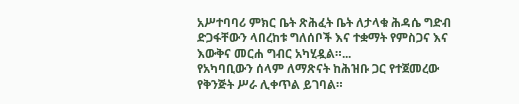አሥተባባሪ ምክር ቤት ጽሕፈት ቤት ለታላቁ ሕዳሴ ግድብ ድጋፋቸውን ላበረከቱ ግለሰቦች እና ተቋማት የምስጋና እና እውቅና መርሐ ግብር አካሂዷል።...
የአካባቢውን ሰላም ለማጽናት ከሕዝቡ ጋር የተጀመረው የቅንጅት ሥራ ሊቀጥል ይገባል።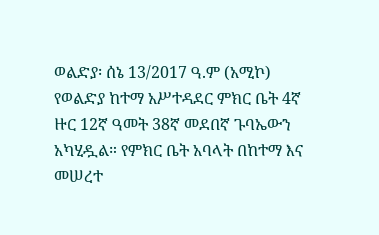ወልድያ፡ ሰኔ 13/2017 ዓ.ም (አሚኮ) የወልድያ ከተማ አሥተዳደር ምክር ቤት 4ኛ ዙር 12ኛ ዓመት 38ኛ መደበኛ ጉባኤውን አካሂዷል። የምክር ቤት አባላት በከተማ እና መሠረተ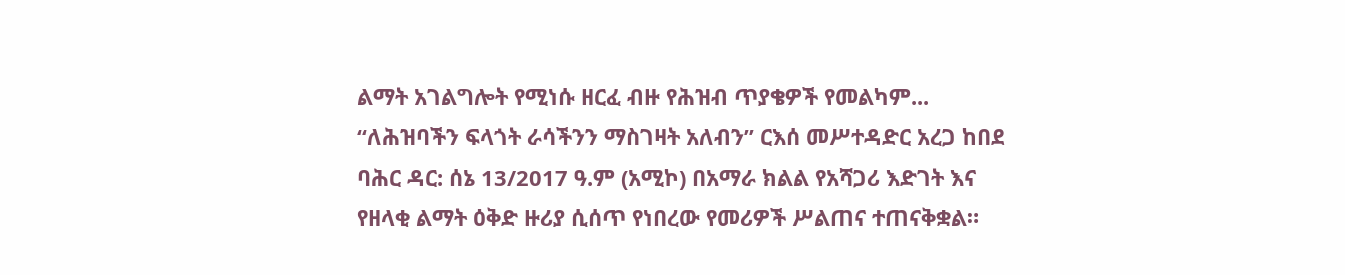ልማት አገልግሎት የሚነሱ ዘርፈ ብዙ የሕዝብ ጥያቄዎች የመልካም...
“ለሕዝባችን ፍላጎት ራሳችንን ማስገዛት አለብን” ርእሰ መሥተዳድር አረጋ ከበደ
ባሕር ዳር: ሰኔ 13/2017 ዓ.ም (አሚኮ) በአማራ ክልል የአሻጋሪ እድገት እና የዘላቂ ልማት ዕቅድ ዙሪያ ሲሰጥ የነበረው የመሪዎች ሥልጠና ተጠናቅቋል።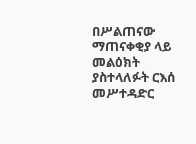በሥልጠናው ማጠናቀቂያ ላይ መልዕክት ያስተላለፉት ርእሰ መሥተዳድር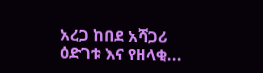አረጋ ከበደ አሻጋሪ ዕድገቱ እና የዘላቂ...